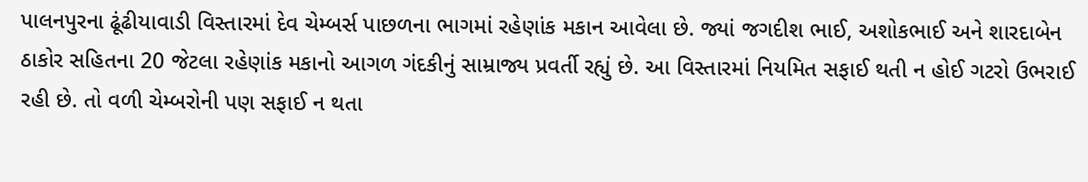પાલનપુરના ઢૂંઢીયાવાડી વિસ્તારમાં દેવ ચેમ્બર્સ પાછળના ભાગમાં રહેણાંક મકાન આવેલા છે. જ્યાં જગદીશ ભાઈ, અશોકભાઈ અને શારદાબેન ઠાકોર સહિતના 20 જેટલા રહેણાંક મકાનો આગળ ગંદકીનું સામ્રાજ્ય પ્રવર્તી રહ્યું છે. આ વિસ્તારમાં નિયમિત સફાઈ થતી ન હોઈ ગટરો ઉભરાઈ રહી છે. તો વળી ચેમ્બરોની પણ સફાઈ ન થતા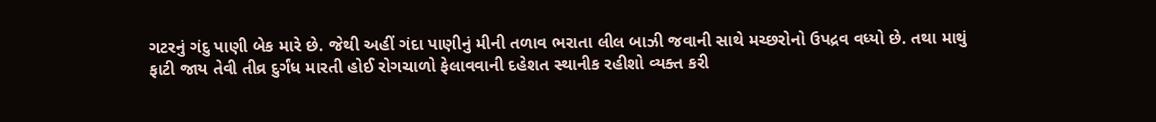ગટરનું ગંદુ પાણી બેક મારે છે. જેથી અહીં ગંદા પાણીનું મીની તળાવ ભરાતા લીલ બાઝી જવાની સાથે મચ્છરોનો ઉપદ્રવ વધ્યો છે. તથા માથું ફાટી જાય તેવી તીવ્ર દુર્ગંધ મારતી હોઈ રોગચાળો ફેલાવવાની દહેશત સ્થાનીક રહીશો વ્યક્ત કરી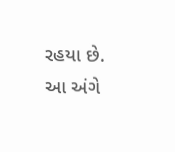રહયા છે. આ અંગે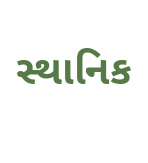સ્થાનિક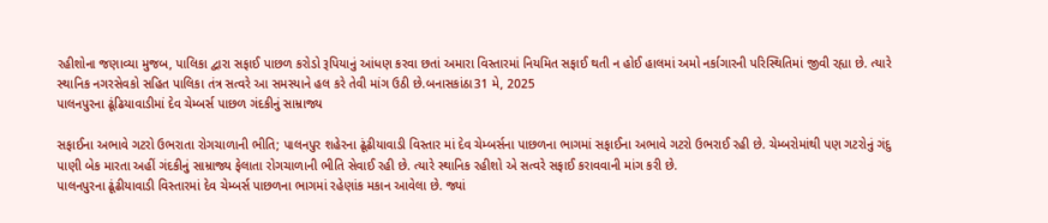રહીશોના જણાવ્યા મુજબ, પાલિકા દ્વારા સફાઈ પાછળ કરોડો રૂપિયાનું આંધણ કરવા છતાં અમારા વિસ્તારમાં નિયમિત સફાઈ થતી ન હોઈ હાલમાં અમો નર્કાગારની પરિસ્થિતિમાં જીવી રહ્યા છે. ત્યારે સ્થાનિક નગરસેવકો સહિત પાલિકા તંત્ર સત્વરે આ સમસ્યાને હલ કરે તેવી માંગ ઉઠી છે.બનાસકાંઠા31 મે, 2025
પાલનપુરના ઢૂંઢિયાવાડીમાં દેવ ચેમ્બર્સ પાછળ ગંદકીનું સામ્રાજ્ય

સફાઈના અભાવે ગટરો ઉભરાતા રોગચાળાની ભીતિ; પાલનપુર શહેરના ઢૂંઢીયાવાડી વિસ્તાર માં દેવ ચેમ્બર્સના પાછળના ભાગમાં સફાઈના અભાવે ગટરો ઉભરાઈ રહી છે. ચેમ્બરોમાંથી પણ ગટરોનું ગંદુ પાણી બેક મારતા અહીં ગંદકીનું સામ્રાજ્ય ફેલાતા રોગચાળાની ભીતિ સેવાઈ રહી છે. ત્યારે સ્થાનિક રહીશો એ સત્વરે સફાઈ કરાવવાની માંગ કરી છે.
પાલનપુરના ઢૂંઢીયાવાડી વિસ્તારમાં દેવ ચેમ્બર્સ પાછળના ભાગમાં રહેણાંક મકાન આવેલા છે. જ્યાં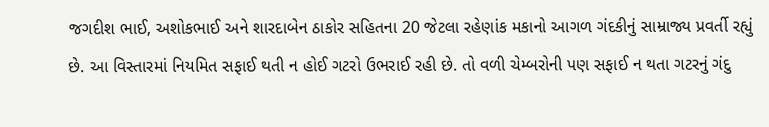જગદીશ ભાઈ, અશોકભાઈ અને શારદાબેન ઠાકોર સહિતના 20 જેટલા રહેણાંક મકાનો આગળ ગંદકીનું સામ્રાજ્ય પ્રવર્તી રહ્યું છે. આ વિસ્તારમાં નિયમિત સફાઈ થતી ન હોઈ ગટરો ઉભરાઈ રહી છે. તો વળી ચેમ્બરોની પણ સફાઈ ન થતા ગટરનું ગંદુ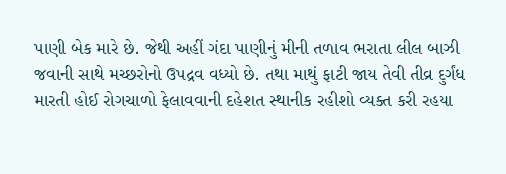પાણી બેક મારે છે. જેથી અહીં ગંદા પાણીનું મીની તળાવ ભરાતા લીલ બાઝી જવાની સાથે મચ્છરોનો ઉપદ્રવ વધ્યો છે. તથા માથું ફાટી જાય તેવી તીવ્ર દુર્ગંધ મારતી હોઈ રોગચાળો ફેલાવવાની દહેશત સ્થાનીક રહીશો વ્યક્ત કરી રહયા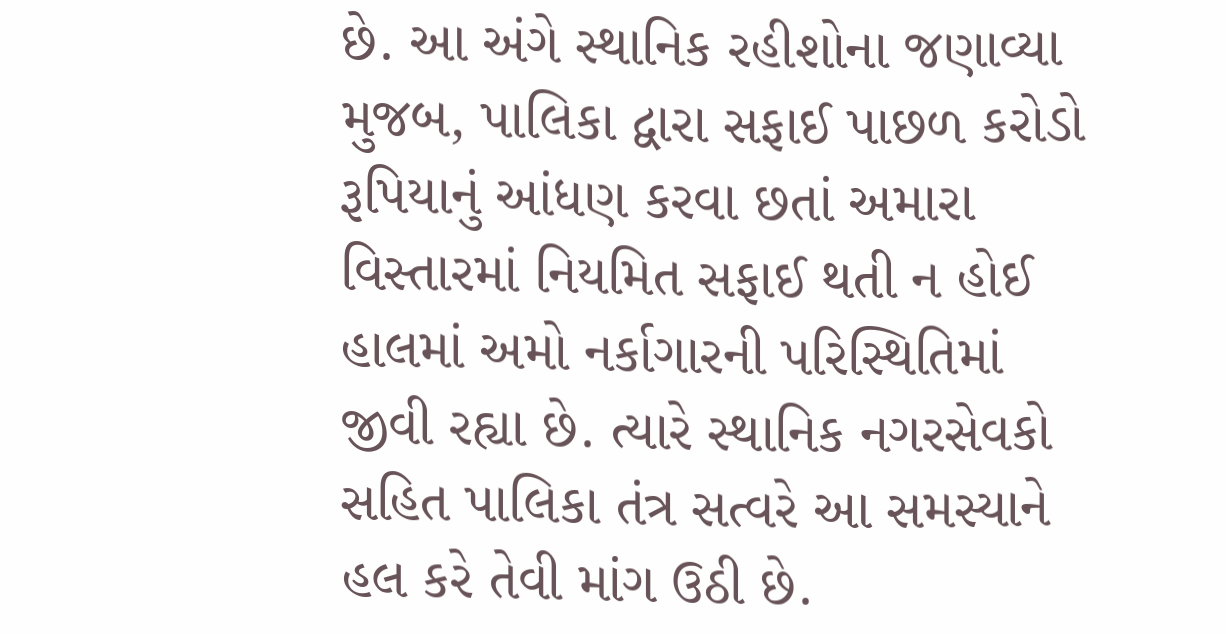છે. આ અંગે સ્થાનિક રહીશોના જણાવ્યા મુજબ, પાલિકા દ્વારા સફાઈ પાછળ કરોડો રૂપિયાનું આંધણ કરવા છતાં અમારા વિસ્તારમાં નિયમિત સફાઈ થતી ન હોઈ હાલમાં અમો નર્કાગારની પરિસ્થિતિમાં જીવી રહ્યા છે. ત્યારે સ્થાનિક નગરસેવકો સહિત પાલિકા તંત્ર સત્વરે આ સમસ્યાને હલ કરે તેવી માંગ ઉઠી છે.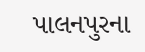પાલનપુરના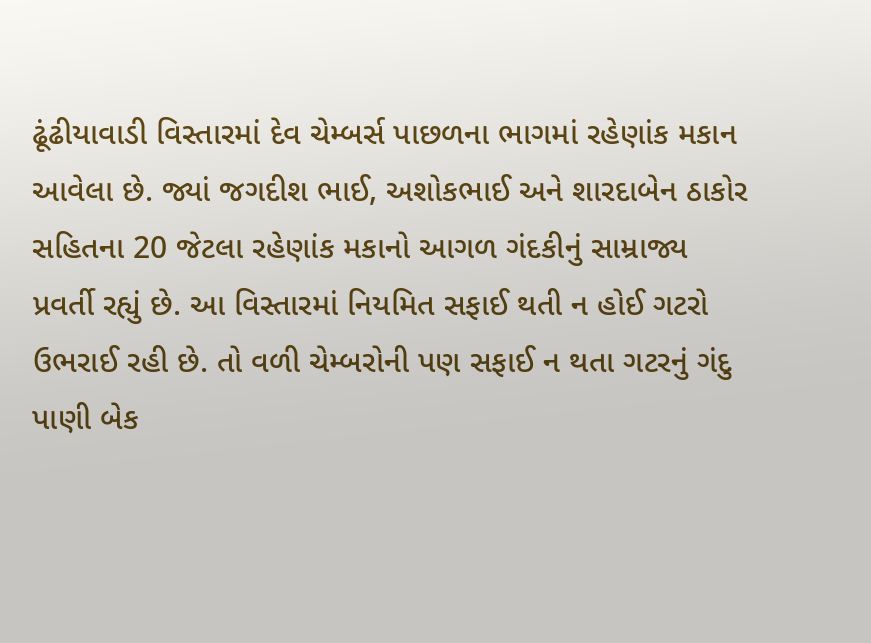ઢૂંઢીયાવાડી વિસ્તારમાં દેવ ચેમ્બર્સ પાછળના ભાગમાં રહેણાંક મકાન આવેલા છે. જ્યાં જગદીશ ભાઈ, અશોકભાઈ અને શારદાબેન ઠાકોર સહિતના 20 જેટલા રહેણાંક મકાનો આગળ ગંદકીનું સામ્રાજ્ય પ્રવર્તી રહ્યું છે. આ વિસ્તારમાં નિયમિત સફાઈ થતી ન હોઈ ગટરો ઉભરાઈ રહી છે. તો વળી ચેમ્બરોની પણ સફાઈ ન થતા ગટરનું ગંદુ પાણી બેક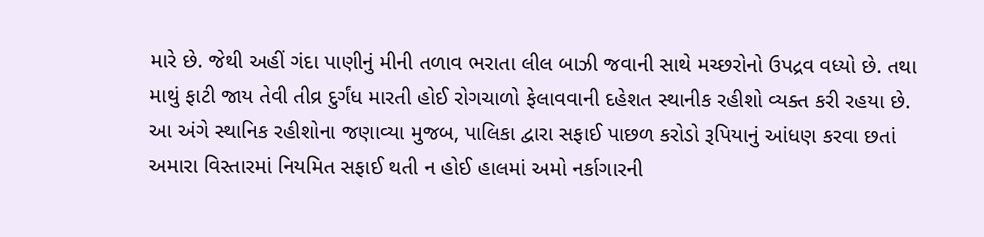મારે છે. જેથી અહીં ગંદા પાણીનું મીની તળાવ ભરાતા લીલ બાઝી જવાની સાથે મચ્છરોનો ઉપદ્રવ વધ્યો છે. તથા માથું ફાટી જાય તેવી તીવ્ર દુર્ગંધ મારતી હોઈ રોગચાળો ફેલાવવાની દહેશત સ્થાનીક રહીશો વ્યક્ત કરી રહયા છે. આ અંગે સ્થાનિક રહીશોના જણાવ્યા મુજબ, પાલિકા દ્વારા સફાઈ પાછળ કરોડો રૂપિયાનું આંધણ કરવા છતાં અમારા વિસ્તારમાં નિયમિત સફાઈ થતી ન હોઈ હાલમાં અમો નર્કાગારની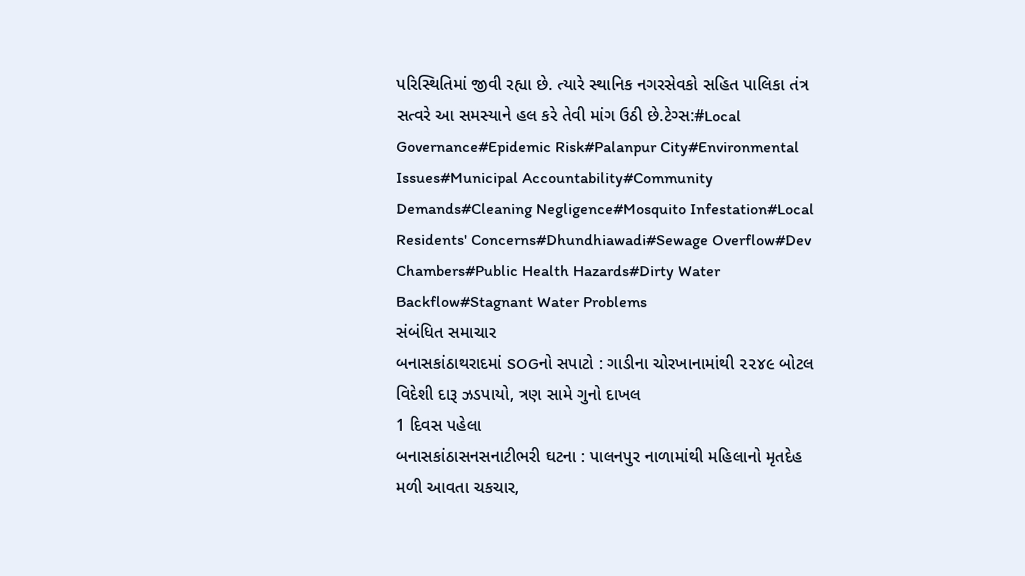પરિસ્થિતિમાં જીવી રહ્યા છે. ત્યારે સ્થાનિક નગરસેવકો સહિત પાલિકા તંત્ર સત્વરે આ સમસ્યાને હલ કરે તેવી માંગ ઉઠી છે.ટેગ્સ:#Local Governance#Epidemic Risk#Palanpur City#Environmental Issues#Municipal Accountability#Community Demands#Cleaning Negligence#Mosquito Infestation#Local Residents' Concerns#Dhundhiawadi#Sewage Overflow#Dev Chambers#Public Health Hazards#Dirty Water Backflow#Stagnant Water Problems
સંબંધિત સમાચાર
બનાસકાંઠાથરાદમાં SOGનો સપાટો : ગાડીના ચોરખાનામાંથી ૨૨૪૯ બોટલ વિદેશી દારૂ ઝડપાયો, ત્રણ સામે ગુનો દાખલ
1 દિવસ પહેલા
બનાસકાંઠાસનસનાટીભરી ઘટના : પાલનપુર નાળામાંથી મહિલાનો મૃતદેહ મળી આવતા ચકચાર,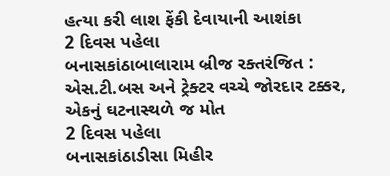હત્યા કરી લાશ ફેંકી દેવાયાની આશંકા
2 દિવસ પહેલા
બનાસકાંઠાબાલારામ બ્રીજ રક્તરંજિત : એસ.ટી.બસ અને ટ્રેક્ટર વચ્ચે જોરદાર ટક્કર, એકનું ઘટનાસ્થળે જ મોત
2 દિવસ પહેલા
બનાસકાંઠાડીસા મિહીર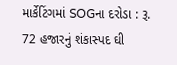માર્કેટિંગમાં SOGના દરોડા : રૂ. 72 હજારનું શંકાસ્પદ ઘી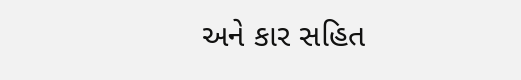અને કાર સહિત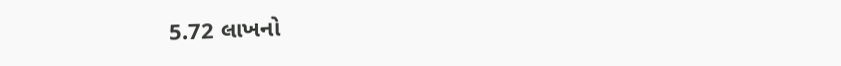5.72 લાખનો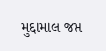મુદ્દામાલ જપ્ત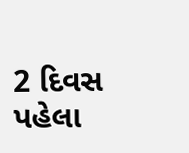2 દિવસ પહેલા